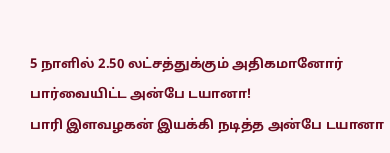5 நாளில் 2.50 லட்சத்துக்கும் அதிகமானோர் பார்வையிட்ட அன்பே டயானா!
பாரி இளவழகன் இயக்கி நடித்த அன்பே டயானா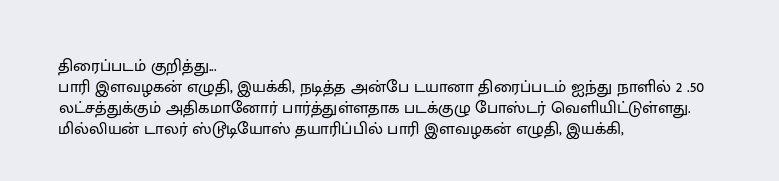திரைப்படம் குறித்து...
பாரி இளவழகன் எழுதி, இயக்கி, நடித்த அன்பே டயானா திரைப்படம் ஐந்து நாளில் 2 .50 லட்சத்துக்கும் அதிகமானோர் பார்த்துள்ளதாக படக்குழு போஸ்டர் வெளியிட்டுள்ளது.
மில்லியன் டாலர் ஸ்டூடியோஸ் தயாரிப்பில் பாரி இளவழகன் எழுதி, இயக்கி,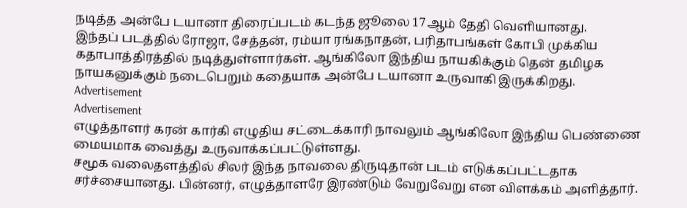நடித்த அன்பே டயானா திரைப்படம் கடந்த ஜூலை 17ஆம் தேதி வெளியானது.
இந்தப் படத்தில் ரோஜா, சேத்தன், ரம்யா ரங்கநாதன், பரிதாபங்கள் கோபி முக்கிய கதாபாத்திரத்தில் நடித்துள்ளார்கள். ஆங்கிலோ இந்திய நாயகிக்கும் தென் தமிழக நாயகனுக்கும் நடைபெறும் கதையாக அன்பே டயானா உருவாகி இருக்கிறது.
Advertisement
Advertisement
எழுத்தாளர் கரன் கார்கி எழுதிய சட்டைக்காரி நாவலும் ஆங்கிலோ இந்திய பெண்ணை மையமாக வைத்து உருவாக்கப்பட்டுள்ளது.
சமூக வலைதளத்தில் சிலர் இந்த நாவலை திருடிதான் படம் எடுக்கப்பட்டதாக சர்ச்சையானது. பின்னர், எழுத்தாளரே இரண்டும் வேறுவேறு என விளக்கம் அளித்தார்.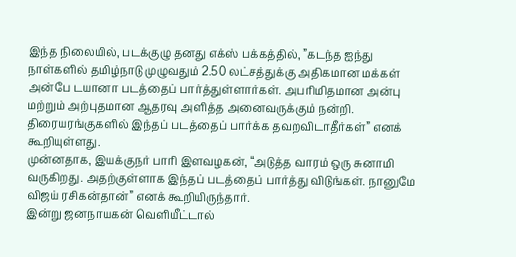இந்த நிலையில், படக்குழு தனது எக்ஸ் பக்கத்தில், ”கடந்த ஐந்து நாள்களில் தமிழ்நாடு முழுவதும் 2.50 லட்சத்துக்கு அதிகமான மக்கள் அன்பே டயானா படத்தைப் பார்த்துள்ளார்கள். அபரிமிதமான அன்பு மற்றும் அற்புதமான ஆதரவு அளித்த அனைவருக்கும் நன்றி. திரையரங்குகளில் இந்தப் படத்தைப் பார்க்க தவறவிடாதீர்கள்” எனக் கூறியுள்ளது.
முன்னதாக, இயக்குநர் பாரி இளவழகன், “அடுத்த வாரம் ஒரு சுனாமி வருகிறது. அதற்குள்ளாக இந்தப் படத்தைப் பார்த்து விடுங்கள். நானுமே விஜய் ரசிகன்தான்” எனக் கூறியிருந்தார்.
இன்று ஜனநாயகன் வெளியீட்டால்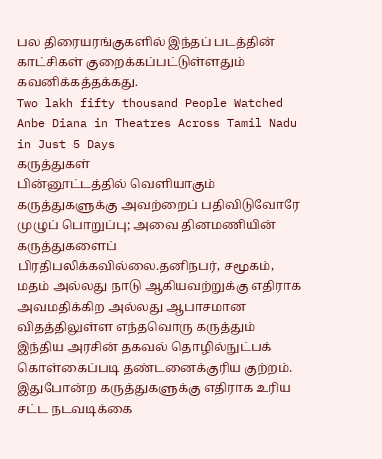பல திரையரங்குகளில் இந்தப் படத்தின் காட்சிகள் குறைக்கப்பட்டுள்ளதும் கவனிக்கத்தக்கது.
Two lakh fifty thousand People Watched Anbe Diana in Theatres Across Tamil Nadu in Just 5 Days
கருத்துகள்
பின்னூட்டத்தில் வெளியாகும் கருத்துகளுக்கு அவற்றைப் பதிவிடுவோரே முழுப் பொறுப்பு; அவை தினமணியின் கருத்துகளைப் பிரதிபலிக்கவில்லை.தனிநபர், சமூகம், மதம் அல்லது நாடு ஆகியவற்றுக்கு எதிராக அவமதிக்கிற அல்லது ஆபாசமான விதத்திலுள்ள எந்தவொரு கருத்தும் இந்திய அரசின் தகவல் தொழில்நுட்பக் கொள்கைப்படி தண்டனைக்குரிய குற்றம். இதுபோன்ற கருத்துகளுக்கு எதிராக உரிய சட்ட நடவடிக்கை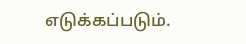எடுக்கப்படும்.